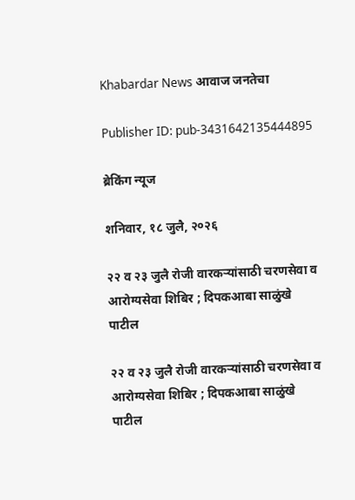Khabardar News आवाज जनतेचा

Publisher ID: pub-3431642135444895

ब्रेकिंग न्यूज

शनिवार, १८ जुलै, २०२६

२२ व २३ जुलै रोजी वारकऱ्यांसाठी चरणसेवा व आरोग्यसेवा शिबिर ; दिपकआबा साळुंखे पाटील

२२ व २३ जुलै रोजी वारकऱ्यांसाठी चरणसेवा व आरोग्यसेवा शिबिर ; दिपकआबा साळुंखे पाटील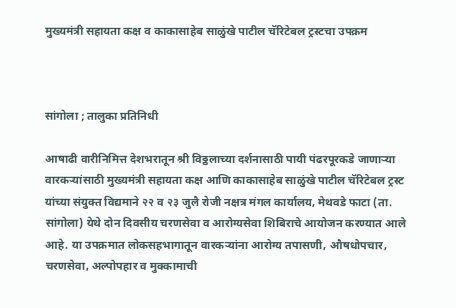मुख्यमंत्री सहायता कक्ष व काकासाहेब साळुंखे पाटील चॅरिटेबल ट्रस्टचा उपक्रम



सांगोला ; तालुका प्रतिनिधी

आषाढी वारीनिमित्त देशभरातून श्री विठ्ठलाच्या दर्शनासाठी पायी पंढरपूरकडे जाणाऱ्या वारकऱ्यांसाठी मुख्यमंत्री सहायता कक्ष आणि काकासाहेब साळुंखे पाटील चॅरिटेबल ट्रस्ट यांच्या संयुक्त विद्यमाने २२ व २३ जुलै रोजी नक्षत्र मंगल कार्यालय, मेथवडे फाटा (ता. सांगोला) येथे दोन दिवसीय चरणसेवा व आरोग्यसेवा शिबिराचे आयोजन करण्यात आले आहे. या उपक्रमात लोकसहभागातून वारकऱ्यांना आरोग्य तपासणी, औषधोपचार, चरणसेवा, अल्पोपहार व मुक्कामाची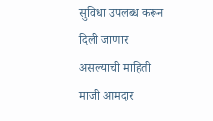सुविधा उपलब्ध करून दिली जाणार असल्याची माहिती माजी आमदार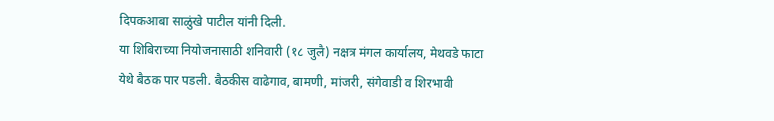दिपकआबा साळुंखे पाटील यांनी दिली.
या शिबिराच्या नियोजनासाठी शनिवारी (१८ जुलै) नक्षत्र मंगल कार्यालय, मेथवडे फाटा येथे बैठक पार पडली. बैठकीस वाढेगाव, बामणी, मांजरी, संगेवाडी व शिरभावी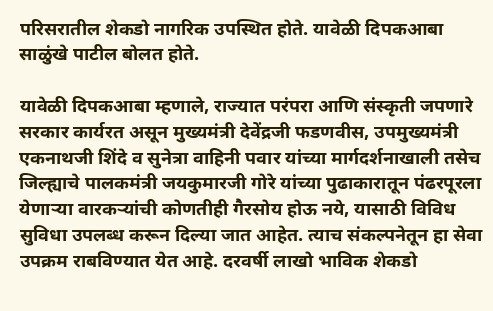परिसरातील शेकडो नागरिक उपस्थित होते. यावेळी दिपकआबा साळुंखे पाटील बोलत होते.

यावेळी दिपकआबा म्हणाले, राज्यात परंपरा आणि संस्कृती जपणारे सरकार कार्यरत असून मुख्यमंत्री देवेंद्रजी फडणवीस, उपमुख्यमंत्री एकनाथजी शिंदे व सुनेत्रा वाहिनी पवार यांच्या मार्गदर्शनाखाली तसेच जिल्ह्याचे पालकमंत्री जयकुमारजी गोरे यांच्या पुढाकारातून पंढरपूरला येणाऱ्या वारकऱ्यांची कोणतीही गैरसोय होऊ नये, यासाठी विविध सुविधा उपलब्ध करून दिल्या जात आहेत. त्याच संकल्पनेतून हा सेवा उपक्रम राबविण्यात येत आहे. दरवर्षी लाखो भाविक शेकडो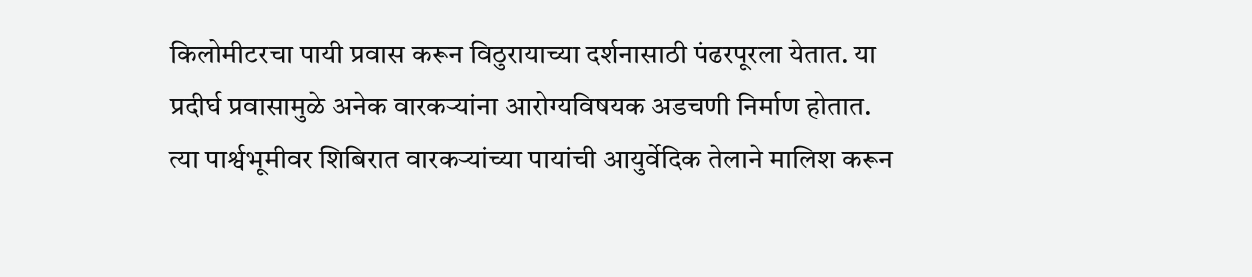किलोमीटरचा पायी प्रवास करून विठुरायाच्या दर्शनासाठी पंढरपूरला येतात. या प्रदीर्घ प्रवासामुळे अनेक वारकऱ्यांना आरोग्यविषयक अडचणी निर्माण होतात. त्या पार्श्वभूमीवर शिबिरात वारकऱ्यांच्या पायांची आयुर्वेदिक तेलाने मालिश करून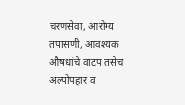चरणसेवा, आरोग्य तपासणी, आवश्यक औषधांचे वाटप तसेच अल्पोपहार व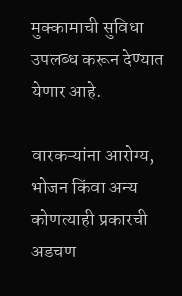मुक्कामाची सुविधा उपलब्ध करून देण्यात येणार आहे.

वारकऱ्यांना आरोग्य, भोजन किंवा अन्य कोणत्याही प्रकारची अडचण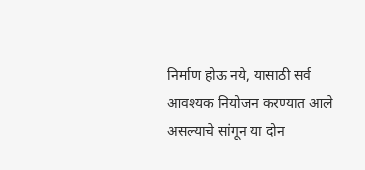निर्माण होऊ नये, यासाठी सर्व आवश्यक नियोजन करण्यात आले असल्याचे सांगून या दोन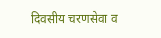दिवसीय चरणसेवा व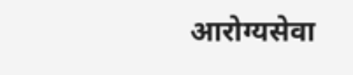आरोग्यसेवा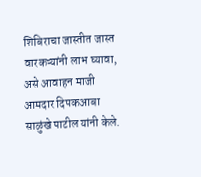शिबिराचा जास्तीत जास्त वारकऱ्यांनी लाभ घ्यावा, असे आवाहन माजी आमदार दिपकआबा साळुंखे पाटील यांनी केले.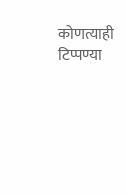कोणत्याही टिप्पण्‍या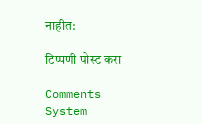नाहीत:

टिप्पणी पोस्ट करा

Comments System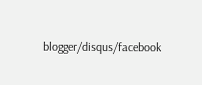blogger/disqus/facebook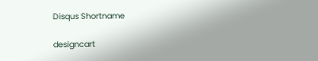Disqus Shortname

designcart